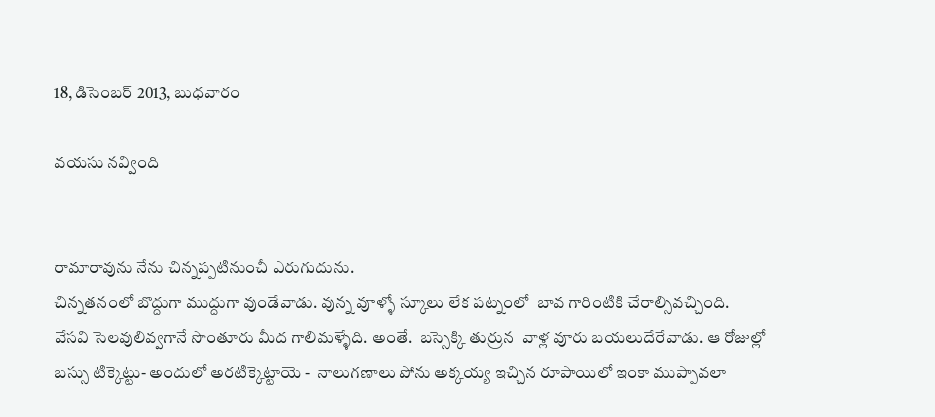18, డిసెంబర్ 2013, బుధవారం

వయసు నవ్వింది


రామారావును నేను చిన్నప్పటినుంచీ ఎరుగుదును.
చిన్నతనంలో బొద్దుగా ముద్దుగా వుండేవాడు. వున్న వూళ్ళో స్కూలు లేక పట్నంలో  బావ గారింటికి చేరాల్సివచ్చింది. వేసవి సెలవులివ్వగానే సొంతూరు మీద గాలిమళ్ళేది. అంతే.  బస్సెక్కి తుర్రున  వాళ్ల వూరు బయలుదేరేవాడు. ఆ రోజుల్లో బస్సు టిక్కెట్టు- అందులో అరటిక్కెట్టాయె -  నాలుగణాలు పోను అక్కయ్య ఇచ్చిన రూపాయిలో ఇంకా ముప్పావలా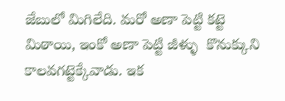జేబులో మిగిలేది. మరో అణా పెట్టి కట్టె మిఠాయి, ఇంకో అణా పెట్టి జీళ్ళు  కొనుక్కుని కాలవగట్టెక్కేవాడు. ఇక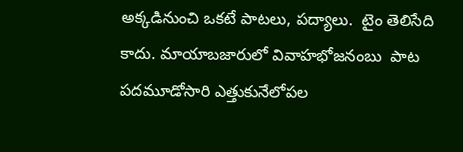అక్కడినుంచి ఒకటే పాటలు, పద్యాలు.  టైం తెలిసేది కాదు. మాయాబజారులో వివాహభోజనంబు  పాట పదమూడోసారి ఎత్తుకునేలోపల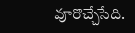వూరొచ్చేసేది.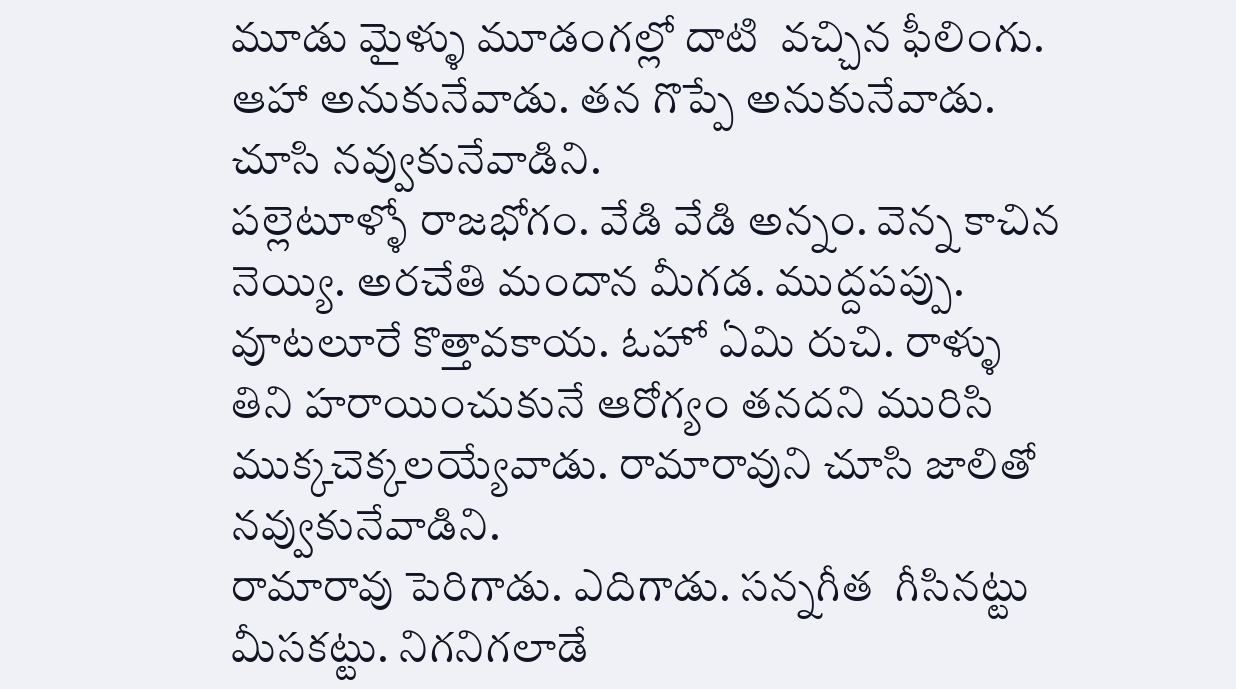మూడు మైళ్ళు మూడంగల్లో దాటి  వచ్చిన ఫీలింగు. ఆహా అనుకునేవాడు. తన గొప్పే అనుకునేవాడు. చూసి నవ్వుకునేవాడిని.
పల్లెటూళ్ళో రాజభోగం. వేడి వేడి అన్నం. వెన్న కాచిన నెయ్యి. అరచేతి మందాన మీగడ. ముద్దపప్పు. వూటలూరే కొత్తావకాయ. ఓహో ఏమి రుచి. రాళ్ళు తిని హరాయించుకునే ఆరోగ్యం తనదని మురిసి ముక్కచెక్కలయ్యేవాడు. రామారావుని చూసి జాలితో నవ్వుకునేవాడిని.
రామారావు పెరిగాడు. ఎదిగాడు. సన్నగీత  గీసినట్టు మీసకట్టు. నిగనిగలాడే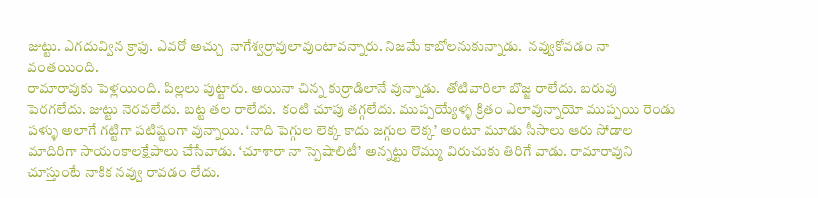జుట్టు. ఎగదువ్విన క్రాఫు. ఎవరో అచ్చు  నాగేశ్వర్రావులావుంటావన్నారు. నిజమే కాబోలనుకున్నాడు.  నవ్వుకోవడం నా వంతయింది.
రామారావుకు పెళ్లయింది. పిల్లలు పుట్టారు. అయినా చిన్న కుర్రాడిలానే వున్నాడు.  తోటివారిలా బొజ్జ రాలేదు. బరువు పెరగలేదు. జుట్టు నెరవలేదు. బట్ట తల రాలేదు.  కంటి చూపు తగ్గలేదు. ముప్పయ్యేళ్ళ క్రితం ఎలావున్నాయో ముప్పయి రెండు పళ్ళు అలాగే గట్టిగా పటిష్టంగా వున్నాయి. ‘నాది పెగ్గుల లెక్క కాదు జగ్గుల లెక్క’ అంటూ మూడు సీసాలు ఆరు సోడాల మాదిరిగా సాయంకాలక్షేపాలు చేసేవాడు. ‘చూశారా నా స్పెషాలిటీ’ అన్నట్టు రొమ్ము విరుచుకు తిరిగే వాడు. రామారావుని  చూస్తుంటే నాకిక నవ్వు రావడం లేదు.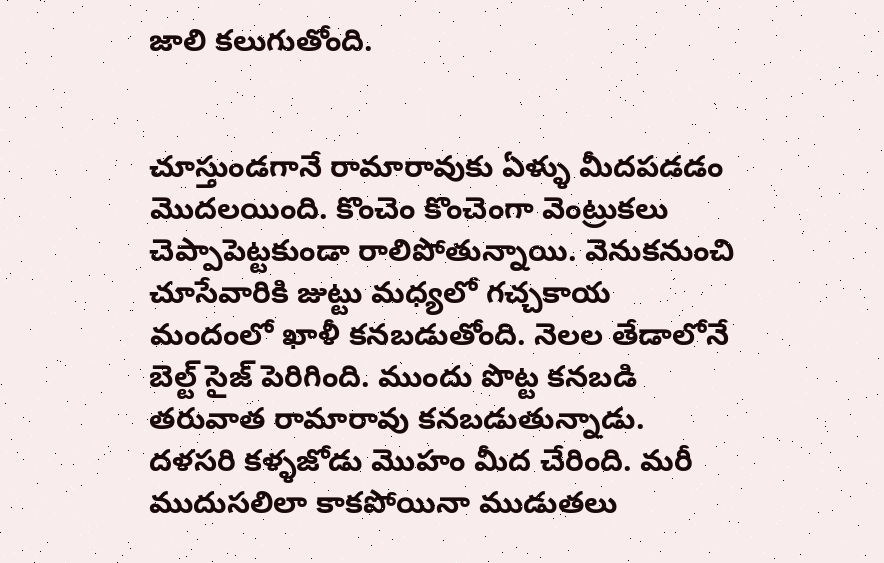జాలి కలుగుతోంది.


చూస్తుండగానే రామారావుకు ఏళ్ళు మీదపడడం మొదలయింది. కొంచెం కొంచెంగా వెంట్రుకలు చెప్పాపెట్టకుండా రాలిపోతున్నాయి. వెనుకనుంచి చూసేవారికి జుట్టు మధ్యలో గచ్చకాయ మందంలో ఖాళీ కనబడుతోంది. నెలల తేడాలోనే బెల్ట్ సైజ్ పెరిగింది. ముందు పొట్ట కనబడి తరువాత రామారావు కనబడుతున్నాడు. దళసరి కళ్ళజోడు మొహం మీద చేరింది. మరీ ముదుసలిలా కాకపోయినా ముడుతలు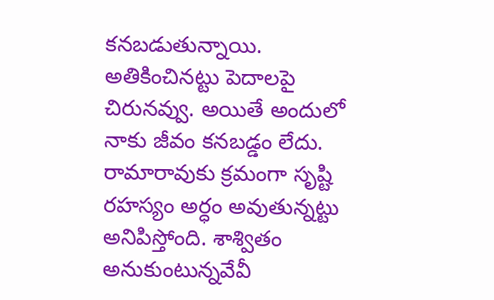కనబడుతున్నాయి. అతికించినట్టు పెదాలపై   చిరునవ్వు. అయితే అందులో నాకు జీవం కనబడ్డం లేదు.
రామారావుకు క్రమంగా సృష్టి రహస్యం అర్ధం అవుతున్నట్టు అనిపిస్తోంది. శాశ్వితం అనుకుంటున్నవేవీ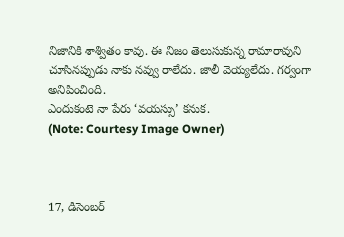నిజానికి శాశ్వితం కావు. ఈ నిజం తెలుసుకున్న రామారావుని చూసినప్పుడు నాకు నవ్వు రాలేదు. జాలీ వెయ్యలేదు. గర్వంగా అనిపించింది.
ఎందుకంటె నా పేరు ‘వయస్సు’ కనుక.
(Note: Courtesy Image Owner)



17, డిసెంబర్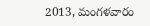2013, మంగళవారం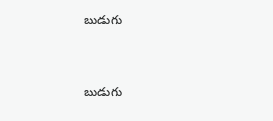బుడుగు


బుడుగు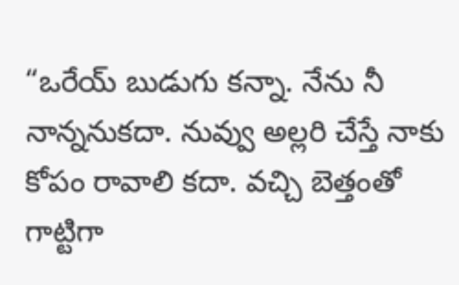“ఒరేయ్ బుడుగు కన్నా. నేను నీ నాన్ననుకదా. నువ్వు అల్లరి చేస్తే నాకు కోపం రావాలి కదా. వచ్చి బెత్తంతో గాట్టిగా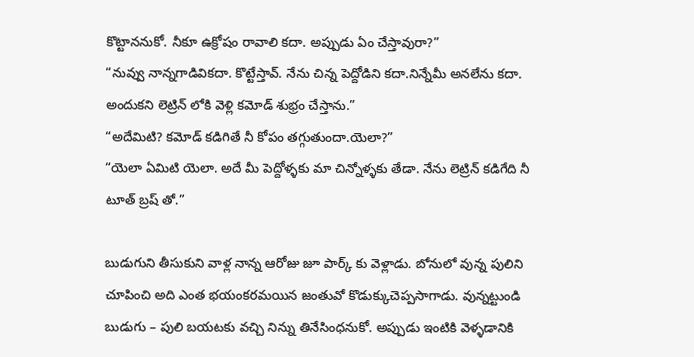కొట్టాననుకో. నీకూ ఉక్రోషం రావాలి కదా. అప్పుడు ఏం చేస్తావురా?”
“నువ్వు నాన్నగాడివికదా. కొట్టేస్తావ్. నేను చిన్న పెద్దోడిని కదా.నిన్నేమీ అనలేను కదా. అందుకని లెట్రిన్ లోకి వెళ్లి కమోడ్ శుభ్రం చేస్తాను.”
“అదేమిటి? కమోడ్ కడిగితే నీ కోపం తగ్గుతుందా.యెలా?”
“యెలా ఏమిటి యెలా. అదే మీ పెద్దోళ్ళకు మా చిన్నోళ్ళకు తేడా. నేను లెట్రిన్ కడిగేది నీ టూత్ బ్రష్ తో.”

బుడుగుని తీసుకుని వాళ్ల నాన్న ఆరోజు జూ పార్క్ కు వెళ్లాడు. బోనులో వున్న పులిని చూపించి అది ఎంత భయంకరమయిన జంతువో కొడుక్కుచెప్పసాగాడు. వున్నట్టుండి బుడుగు – పులి బయటకు వచ్చి నిన్ను తినేసింధనుకో. అప్పుడు ఇంటికి వెళ్ళడానికి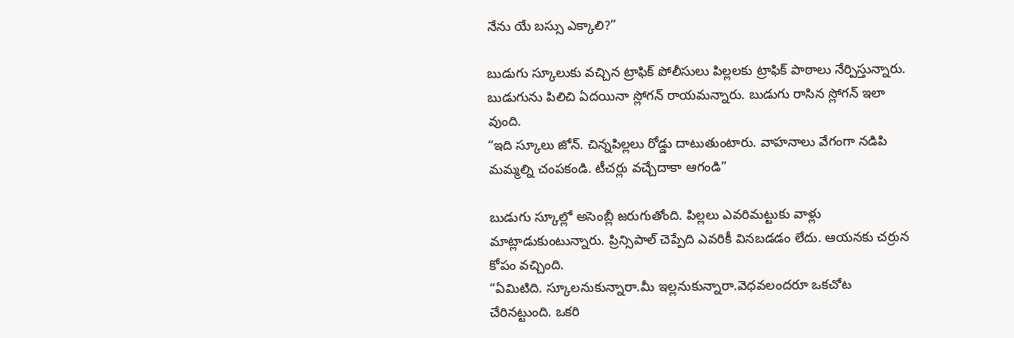నేను యే బస్సు ఎక్కాలి?”

బుడుగు స్కూలుకు వచ్చిన ట్రాఫిక్ పోలీసులు పిల్లలకు ట్రాఫిక్ పాఠాలు నేర్పిస్తున్నారు. బుడుగును పిలిచి ఏదయినా స్లోగన్ రాయమన్నారు. బుడుగు రాసిన స్లోగన్ ఇలా వుంది.
“ఇది స్కూలు జోన్. చిన్నపిల్లలు రోడ్డు దాటుతుంటారు. వాహనాలు వేగంగా నడిపి మమ్మల్ని చంపకండి. టీచర్లు వచ్చేదాకా ఆగండి”

బుడుగు స్కూల్లో అసెంబ్లీ జరుగుతోంది. పిల్లలు ఎవరిమట్టుకు వాళ్లు మాట్లాడుకుంటున్నారు. ప్రిన్సిపాల్ చెప్పేది ఎవరికీ వినబడడం లేదు. ఆయనకు చర్రున కోపం వచ్చింది.
“ఏమిటిది. స్కూలనుకున్నారా.మీ ఇల్లనుకున్నారా.వెధవలందరూ ఒకచోట చేరినట్టుంది. ఒకరి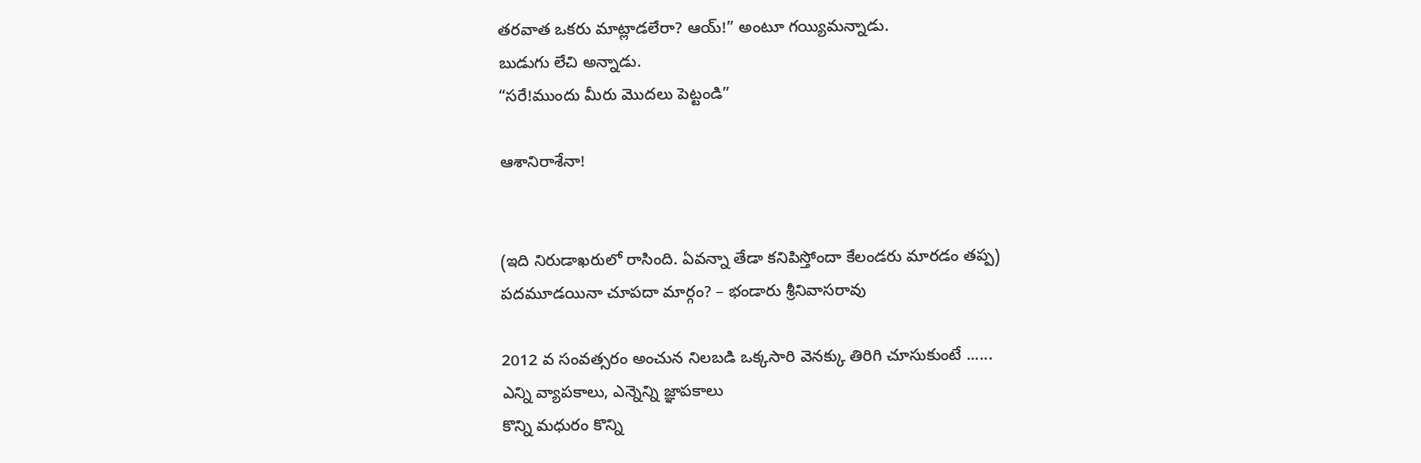తరవాత ఒకరు మాట్లాడలేరా? ఆయ్!” అంటూ గయ్యిమన్నాడు.
బుడుగు లేచి అన్నాడు.
“సరే!ముందు మీరు మొదలు పెట్టండి”

ఆశానిరాశేనా!


(ఇది నిరుడాఖరులో రాసింది. ఏవన్నా తేడా కనిపిస్తోందా కేలండరు మారడం తప్ప)
పదమూడయినా చూపదా మార్గం? – భండారు శ్రీనివాసరావు

2012 వ సంవత్సరం అంచున నిలబడి ఒక్కసారి వెనక్కు తిరిగి చూసుకుంటే ......
ఎన్ని వ్యాపకాలు, ఎన్నెన్ని జ్ఞాపకాలు
కొన్ని మధురం కొన్ని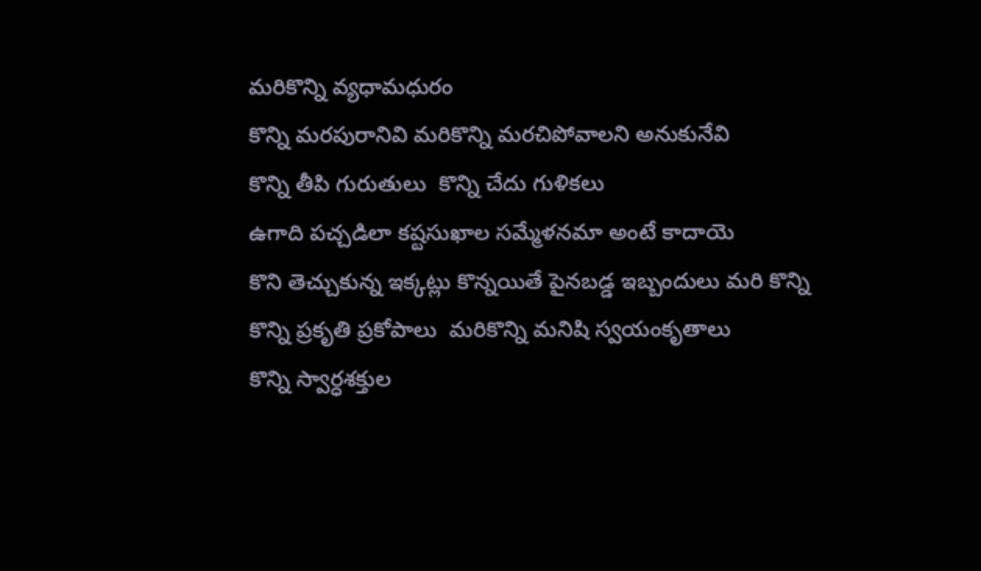మరికొన్ని వ్యధామధురం
కొన్ని మరపురానివి మరికొన్ని మరచిపోవాలని అనుకునేవి
కొన్ని తీపి గురుతులు  కొన్ని చేదు గుళికలు
ఉగాది పచ్చడిలా కష్టసుఖాల సమ్మేళనమా అంటే కాదాయె
కొని తెచ్చుకున్న ఇక్కట్లు కొన్నయితే పైనబడ్డ ఇబ్బందులు మరి కొన్ని
కొన్ని ప్రకృతి ప్రకోపాలు  మరికొన్ని మనిషి స్వయంకృతాలు
కొన్ని స్వార్ధశక్తుల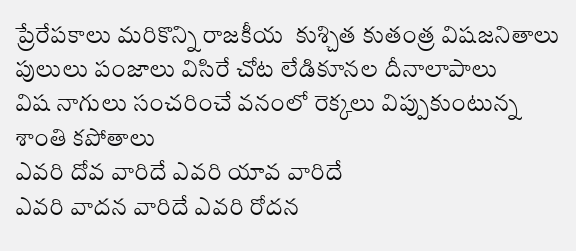ప్రేరేపకాలు మరికొన్ని రాజకీయ  కుశ్చిత కుతంత్ర విషజనితాలు
పులులు పంజాలు విసిరే చోట లేడికూనల దీనాలాపాలు
విష నాగులు సంచరించే వనంలో రెక్కలు విప్పుకుంటున్న శాంతి కపోతాలు
ఎవరి దోవ వారిదే ఎవరి యావ వారిదే
ఎవరి వాదన వారిదే ఎవరి రోదన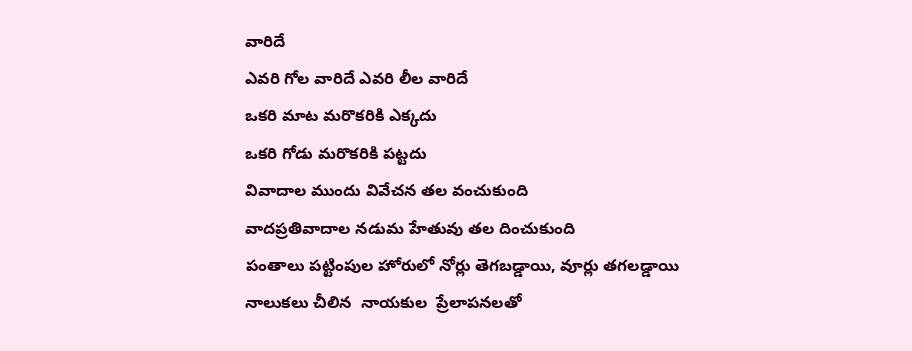వారిదే
ఎవరి గోల వారిదే ఎవరి లీల వారిదే
ఒకరి మాట మరొకరికి ఎక్కదు
ఒకరి గోడు మరొకరికి పట్టదు
వివాదాల ముందు వివేచన తల వంచుకుంది
వాదప్రతివాదాల నడుమ హేతువు తల దించుకుంది
పంతాలు పట్టింపుల హోరులో నోర్లు తెగబడ్డాయి, వూర్లు తగలడ్డాయి
నాలుకలు చీలిన  నాయకుల  ప్రేలాపనలతో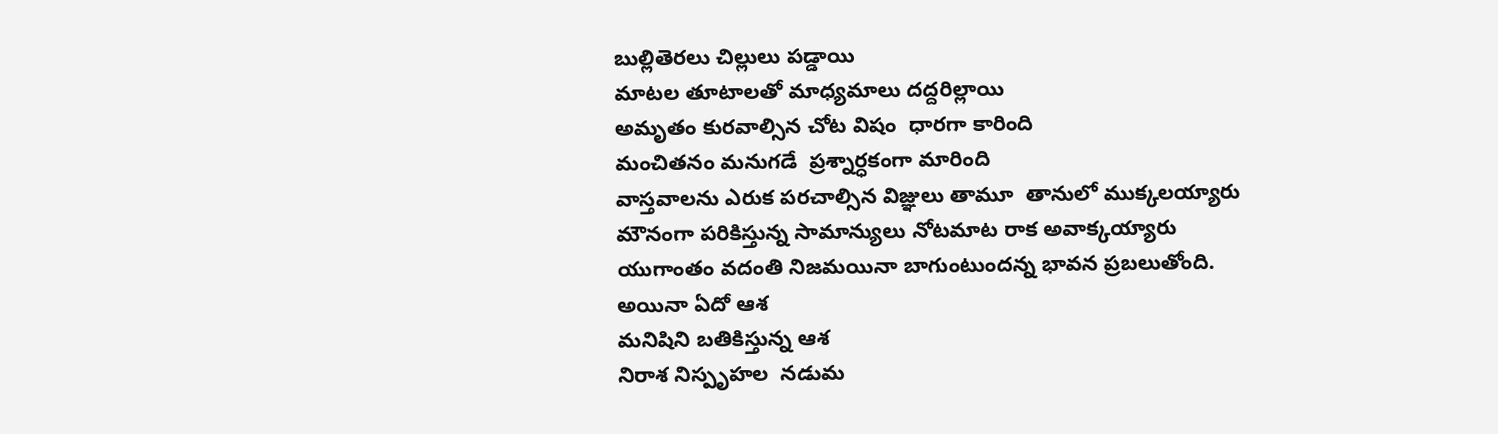బుల్లితెరలు చిల్లులు పడ్డాయి
మాటల తూటాలతో మాధ్యమాలు దద్దరిల్లాయి
అమృతం కురవాల్సిన చోట విషం  ధారగా కారింది
మంచితనం మనుగడే  ప్రశ్నార్ధకంగా మారింది
వాస్తవాలను ఎరుక పరచాల్సిన విజ్ఞులు తామూ  తానులో ముక్కలయ్యారు
మౌనంగా పరికిస్తున్న సామాన్యులు నోటమాట రాక అవాక్కయ్యారు
యుగాంతం వదంతి నిజమయినా బాగుంటుందన్న భావన ప్రబలుతోంది.
అయినా ఏదో ఆశ
మనిషిని బతికిస్తున్న ఆశ
నిరాశ నిస్పృహల  నడుమ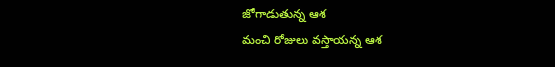జోగాడుతున్న ఆశ
మంచి రోజులు వస్తాయన్న ఆశ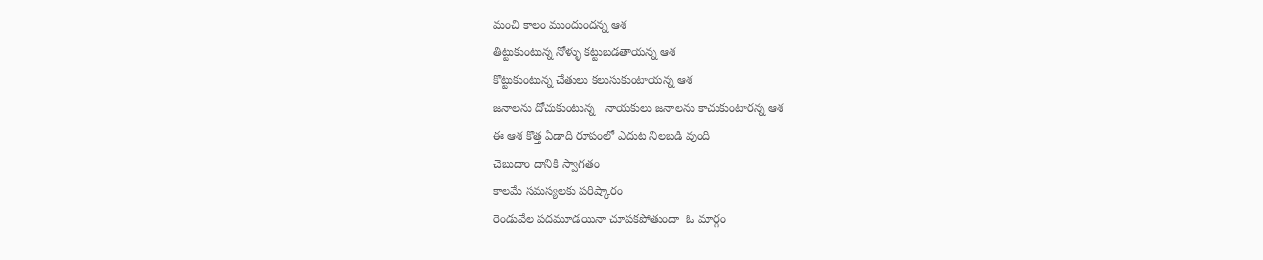మంచి కాలం ముందుందన్న ఆశ
తిట్టుకుంటున్న నోళ్ళు కట్టుబడతాయన్న ఆశ
కొట్టుకుంటున్న చేతులు కలుసుకుంటాయన్న ఆశ
జనాలను దోచుకుంటున్న   నాయకులు జనాలను కాచుకుంటారన్న ఆశ
ఈ ఆశ కొత్త ఏడాది రూపంలో ఎదుట నిలబడి వుంది
చెబుదాం దానికి స్వాగతం
కాలమే సమస్యలకు పరిష్కారం
రెండువేల పదమూడయినా చూపకపోతుందా  ఓ మార్గం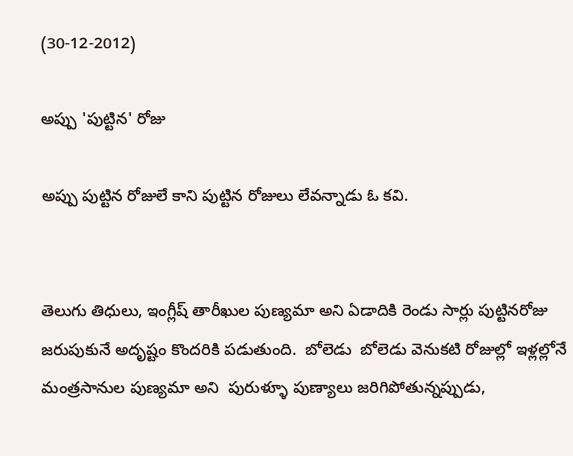(30-12-2012)

అప్పు 'పుట్టిన' రోజు

అప్పు పుట్టిన రోజులే కాని పుట్టిన రోజులు లేవన్నాడు ఓ కవి.


తెలుగు తిధులు, ఇంగ్లీష్ తారీఖుల పుణ్యమా అని ఏడాదికి రెండు సార్లు పుట్టినరోజు జరుపుకునే అదృష్టం కొందరికి పడుతుంది.  బోలెడు  బోలెడు వెనుకటి రోజుల్లో ఇళ్లల్లోనే మంత్రసానుల పుణ్యమా అని  పురుళ్ళూ పుణ్యాలు జరిగిపోతున్నప్పుడు,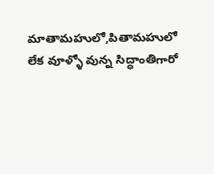మాతామహులో,పితామహులో లేక వూళ్ళో వున్న సిద్ధాంతిగారో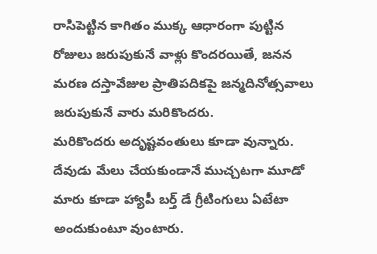రాసిపెట్టిన కాగితం ముక్క ఆధారంగా పుట్టిన రోజులు జరుపుకునే వాళ్లు కొందరయితే, జనన మరణ దస్తావేజుల ప్రాతిపదికపై జన్మదినోత్సవాలు జరుపుకునే వారు మరికొందరు.
మరికొందరు అదృష్టవంతులు కూడా వున్నారు. దేవుడు మేలు చేయకుండానే ముచ్చటగా మూడో  మారు కూడా హ్యాపీ బర్త్ డే గ్రీటింగులు ఏటేటా అందుకుంటూ వుంటారు.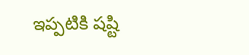ఇప్పటికి షష్టి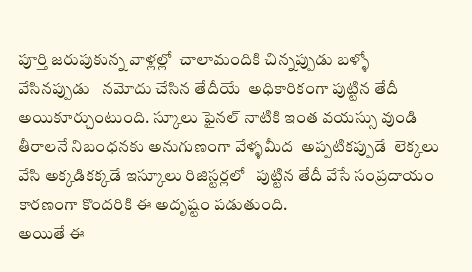పూర్తి జరుపుకున్న వాళ్లల్లో  చాలామందికి చిన్నప్పుడు బళ్ళో వేసినప్పుడు   నమోదు చేసిన తేదీయే  అధికారికంగా పుట్టిన తేదీ అయికూర్చుంటుంది. స్కూలు ఫైనల్ నాటికి ఇంత వయస్సు వుండి  తీరాలనే నిబంధనకు అనుగుణంగా వేళ్ళమీద  అప్పటికప్పుడే  లెక్కలు వేసి అక్కడికక్కడే ఇస్కూలు రిజిస్టర్లలో   పుట్టిన తేదీ వేసే సంప్రదాయం కారణంగా కొందరికి ఈ అదృష్టం పడుతుంది.
అయితే ఈ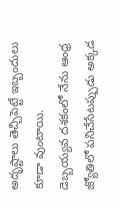అదృష్టాలు తెచ్చిపెట్టే ఇబ్బందులు కూడా వుంటాయి.
డెబ్బయ్యవ దశకంలో నేను ఆంధ్ర జ్యోతిలో పనిచేసేటప్పుడు అక్కడ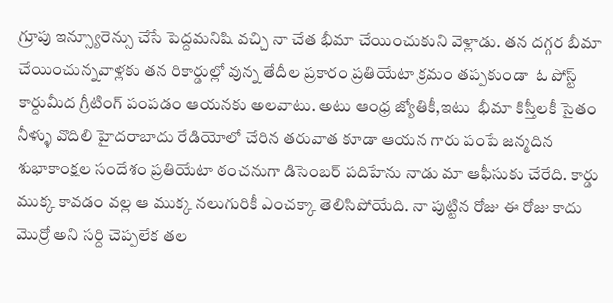గ్రూపు ఇన్స్యూరెన్సు చేసే పెద్దమనిషి వచ్చి నా చేత భీమా చేయించుకుని వెళ్లాడు. తన దగ్గర బీమా చేయించున్నవాళ్లకు తన రికార్డుల్లో వున్న తేదీల ప్రకారం ప్రతియేటా క్రమం తప్పకుండా  ఓ పోస్ట్ కార్దుమీద గ్రీటింగ్ పంపడం ఆయనకు అలవాటు. అటు ఆంధ్ర జ్యోతికీ,ఇటు  భీమా కిస్తీలకీ సైతం  నీళ్ళు వొదిలి హైదరాబాదు రేడియోలో చేరిన తరువాత కూడా ఆయన గారు పంపే జన్మదిన శుభాకాంక్షల సందేశం ప్రతియేటా ఠంచనుగా డిసెంబర్ పదిహేను నాడు మా ఆఫీసుకు చేరేది. కార్డు ముక్క కావడం వల్ల ఆ ముక్క నలుగురికీ ఎంచక్కా తెలిసిపోయేది. నా పుట్టిన రోజు ఈ రోజు కాదు మొర్రో అని సర్ది చెప్పలేక తల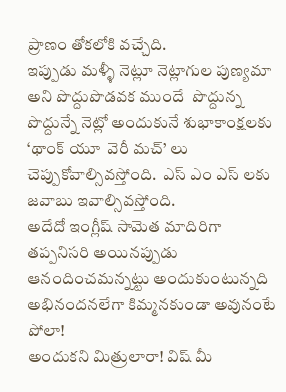ప్రాణం తోకలోకి వచ్చేది.
ఇప్పుడు మళ్ళీ నెట్లూ నెట్లాగుల పుణ్యమా అని పొద్దుపొడవక ముందే  పొద్దున్న పొద్దున్నే నెట్లో అందుకునే శుభాకాంక్షలకు ‘థాంక్ యూ  వెరీ మచ్’ లు చెప్పుకోవాల్సివస్తోంది.  ఎస్ ఎం ఎస్ లకు జవాబు ఇవాల్సివస్తోంది.
అదేదో ఇంగ్లీష్ సామెత మాదిరిగా తప్పనిసరి అయినప్పుడు ఆనందించమన్నట్టు అందుకుంటున్నది అభినందనలేగా కిమ్మనకుండా అవునంటే పోలా!
అందుకని మిత్రులారా! విష్ మీ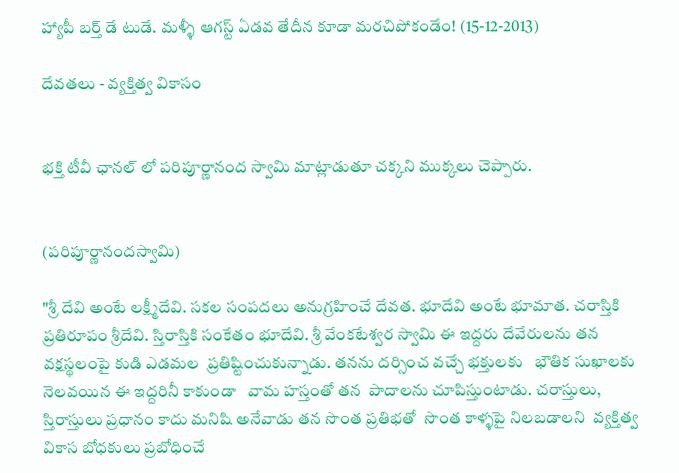హ్యాపీ బర్త్ డే టుడే. మళ్ళీ ఆగస్ట్ ఏడవ తేదీన కూడా మరచిపోకండేం! (15-12-2013)

దేవతలు - వ్యక్తిత్వ వికాసం


భక్తి టీవీ ఛానల్ లో పరిపూర్ణానంద స్వామి మాట్లాడుతూ చక్కని ముక్కలు చెప్పారు.


(పరిపూర్ణానందస్వామి)

"శ్రీ దేవి అంటే లక్ష్మీదేవి. సకల సంపదలు అనుగ్రహించే దేవత. భూదేవి అంటే భూమాత. చరాస్తికి ప్రతిరూపం శ్రీదేవి. స్తిరాస్తికి సంకేతం భూదేవి. శ్రీ వేంకటేశ్వర స్వామి ఈ ఇద్దరు దేవేరులను తన వక్షస్థలంపై కుడి ఎడమల  ప్రతిష్టించుకున్నాడు. తనను దర్సించ వచ్చే భక్తులకు   భౌతిక సుఖాలకు నెలవయిన ఈ ఇద్దరినీ కాకుండా   వామ హస్తంతో తన  పాదాలను చూపిస్తుంటాడు. చరాస్తులు, స్తిరాస్తులు ప్రధానం కాదు మనిషి అనేవాడు తన సొంత ప్రతిభతో  సొంత కాళ్ళపై నిలబడాలని  వ్యక్తిత్వ వికాస బోధకులు ప్రబోధించే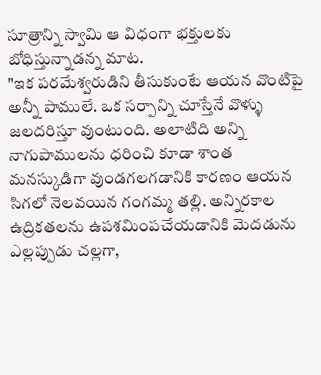సూత్రాన్ని స్వామి ఆ విధంగా భక్తులకు బోధిస్తున్నాడన్న మాట.
"ఇక పరమేశ్వరుడిని తీసుకుంటే ఆయన వొంటిపై అన్నీ పాములే. ఒక సర్పాన్ని చూస్తేనే వొళ్ళు జలదరిస్తూ వుంటుంది. అలాటిది అన్ని నాగుపాములను ధరించి కూడా శాంత మనస్కుడిగా వుండగలగడానికి కారణం ఆయన సిగలో నెలవయిన గంగమ్మ తల్లి. అన్నిరకాల ఉద్రికతలను ఉపశమింపచేయడానికి మెదడును ఎల్లప్పుడు చల్లగా,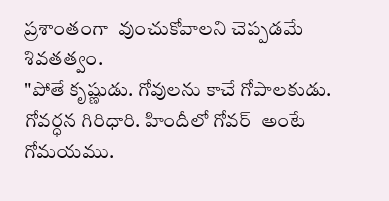ప్రశాంతంగా  వుంచుకోవాలని చెప్పడమే శివతత్వం.
"పోతే కృష్ణుడు. గోవులను కాచే గోపాలకుడు. గోవర్ధన గిరిధారి. హిందీలో గోవర్  అంటే గోమయము.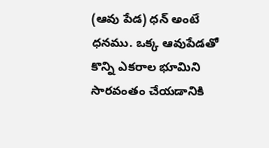(ఆవు పేడ) ధన్ అంటే ధనము. ఒక్క ఆవుపేడతో కొన్ని ఎకరాల భూమిని సారవంతం చేయడానికి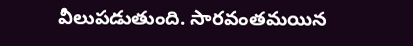వీలుపడుతుంది. సారవంతమయిన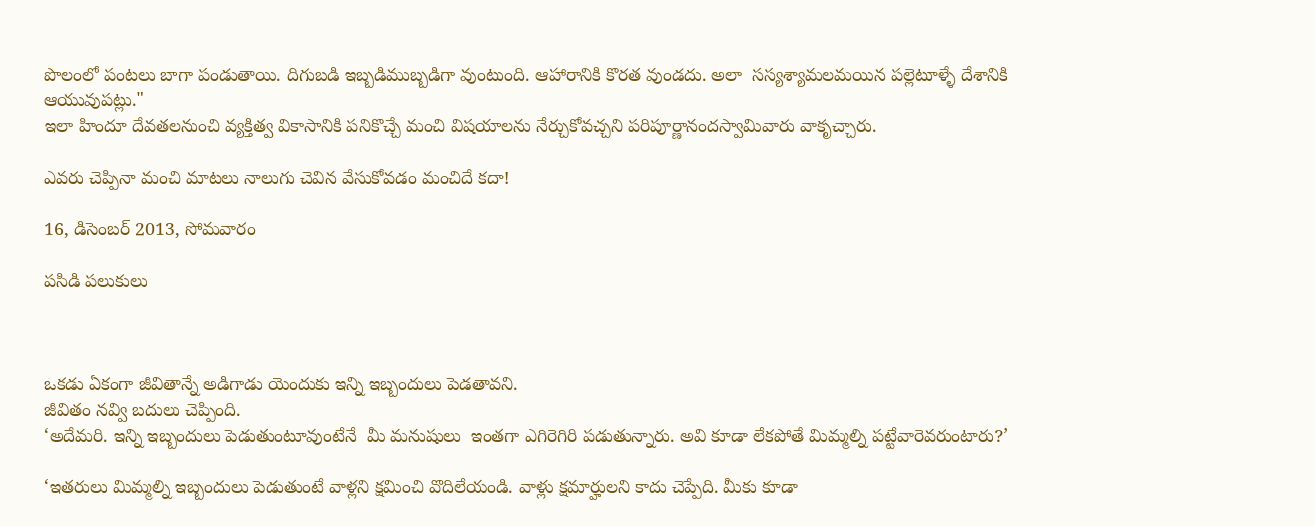పొలంలో పంటలు బాగా పండుతాయి. దిగుబడి ఇబ్బడిముబ్బడిగా వుంటుంది. ఆహారానికి కొరత వుండదు. అలా  సస్యశ్యామలమయిన పల్లెటూళ్ళే దేశానికి ఆయువుపట్లు."
ఇలా హిందూ దేవతలనుంచి వ్యక్తిత్వ వికాసానికి పనికొచ్చే మంచి విషయాలను నేర్చుకోవచ్చని పరిపూర్ణానందస్వామివారు వాకృచ్చారు.

ఎవరు చెప్పినా మంచి మాటలు నాలుగు చెవిన వేసుకోవడం మంచిదే కదా!

16, డిసెంబర్ 2013, సోమవారం

పసిడి పలుకులు



ఒకడు ఏకంగా జీవితాన్నే అడిగాడు యెందుకు ఇన్ని ఇబ్బందులు పెడతావని.
జీవితం నవ్వి బదులు చెప్పింది.
‘అదేమరి. ఇన్ని ఇబ్బందులు పెడుతుంటూవుంటేనే  మీ మనుషులు  ఇంతగా ఎగిరెగిరి పడుతున్నారు. అవి కూడా లేకపోతే మిమ్మల్ని పట్టేవారెవరుంటారు?’

‘ఇతరులు మిమ్మల్ని ఇబ్బందులు పెడుతుంటే వాళ్లని క్షమించి వొదిలేయండి. వాళ్లు క్షమార్హులని కాదు చెప్పేది. మీకు కూడా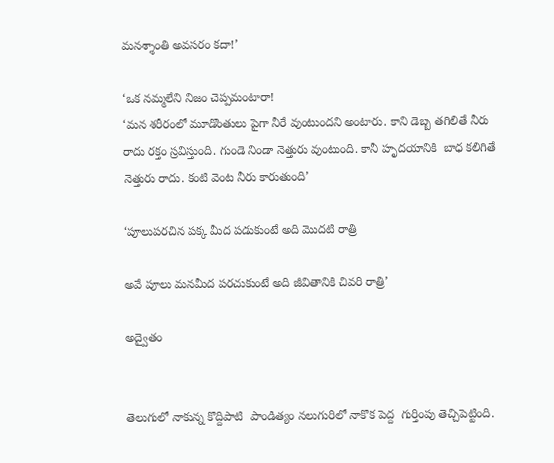మనశ్శాంతి అవసరం కదా!’

‘ఒక నమ్మలేని నిజం చెప్పమంటారా!
‘మన శరీరంలో మూడొంతులు పైగా నీరే వుంటుందని అంటారు. కాని డెబ్బ తగిలితే నీరు రాదు రక్తం స్రవిస్తుంది. గుండె నిండా నెత్తురు వుంటుంది. కానీ హృదయానికి  బాధ కలిగితే నెత్తురు రాదు. కంటి వెంట నీరు కారుతుంది’

‘పూలుపరచిన పక్క మీద పడుకుంటే అది మొదటి రాత్రి

అవే పూలు మనమీద పరచుకుంటే అది జీవితానికి చివరి రాత్రి’

అద్వైతం


తెలుగులో నాకున్న కొద్దిపాటి  పాండిత్యం నలుగురిలో నాకొక పెద్ద  గుర్తింపు తెచ్చిపెట్టింది.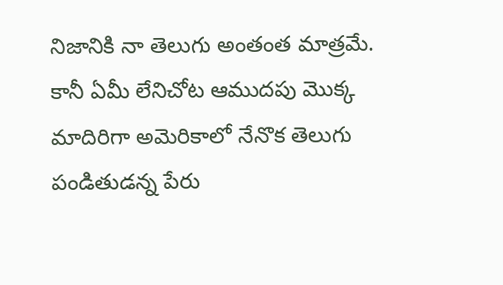నిజానికి నా తెలుగు అంతంత మాత్రమే. కానీ ఏమీ లేనిచోట ఆముదపు మొక్క మాదిరిగా అమెరికాలో నేనొక తెలుగు పండితుడన్న పేరు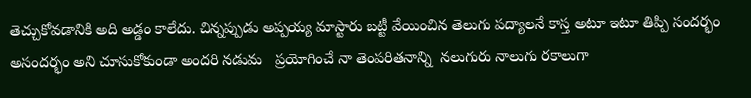తెచ్చుకోవడానికి అది అడ్డం కాలేదు. చిన్నప్పుడు అప్పయ్య మాస్టారు బట్టీ వేయించిన తెలుగు పద్యాలనే కాస్త అటూ ఇటూ తిప్పి సందర్భం అసందర్భం అని చూసుకోకుండా అందరి నడుమ   ప్రయోగించే నా తెంపరితనాన్ని  నలుగురు నాలుగు రకాలుగా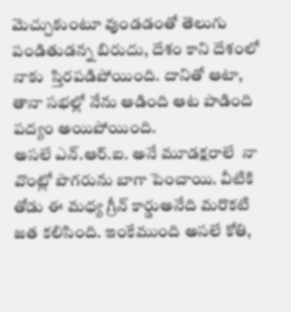మెచ్చుకుంటూ వుండడంతో తెలుగు పండితుడన్న బిరుదు, దేశం కాని దేశంలో నాకు  స్తిరపడిపోయింది. దానితో ఆటా, తానా సభల్లో నేను ఆడింది ఆట పాడింది పద్యం అయిపోయింది.
అసలే ఎన్.ఆర్.ఐ. అనే మూడక్షరాలే  నా వొంట్లో పొగరును బాగా పెంచాయి. వీటికి తోడు ఈ మధ్య గ్రీన్ కార్డుఅనేది మరొకటి జత కలిసింది. ఇంకేముంది అసలే కోతి,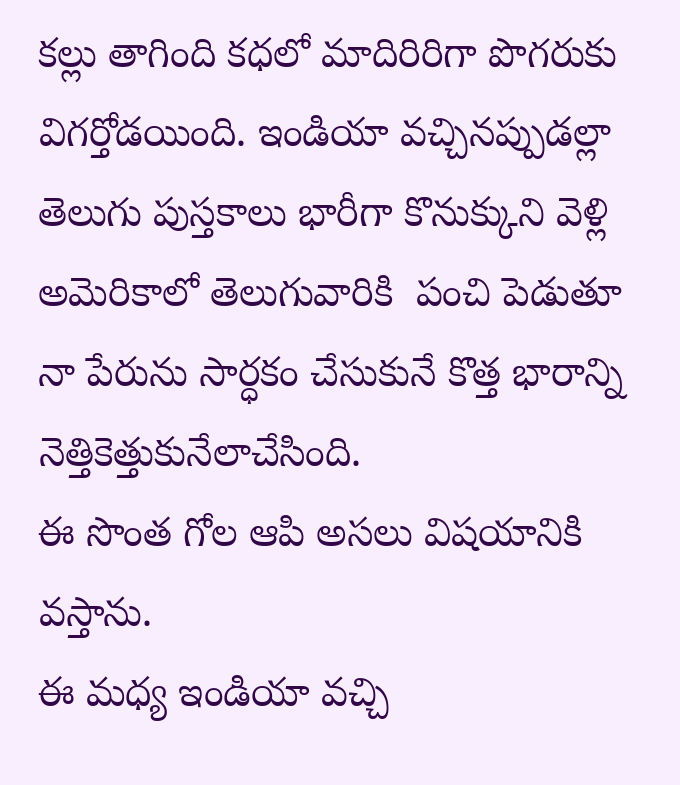కల్లు తాగింది కధలో మాదిరిరిగా పొగరుకు విగర్తోడయింది. ఇండియా వచ్చినప్పుడల్లా తెలుగు పుస్తకాలు భారీగా కొనుక్కుని వెళ్లి  అమెరికాలో తెలుగువారికి  పంచి పెడుతూ నా పేరును సార్ధకం చేసుకునే కొత్త భారాన్ని నెత్తికెత్తుకునేలాచేసింది.
ఈ సొంత గోల ఆపి అసలు విషయానికి వస్తాను.
ఈ మధ్య ఇండియా వచ్చి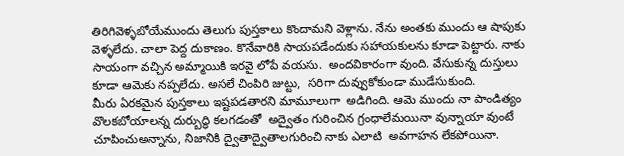తిరిగివెళ్ళబోయేముందు తెలుగు పుస్తకాలు కొందామని వెళ్లాను. నేను అంతకు ముందు ఆ షాపుకు వెళ్ళలేదు. చాలా పెద్ద దుకాణం. కొనేవారికి సాయపడేందుకు సహాయకులను కూడా పెట్టారు. నాకు సాయంగా వచ్చిన అమ్మాయికి ఇరవై లోపే వయసు.  అందవికారంగా వుంది. వేసుకున్న దుస్తులు కూడా ఆమెకు నప్పలేదు. అసలే చింపిరి జుట్టు,  సరిగా దువ్వుకోకుండా ముడేసుకుంది.
మీరు ఏరకమైన పుస్తకాలు ఇష్టపడతారని మామూలుగా  అడిగింది. ఆమె ముందు నా పాండిత్యం వొలకబోయాలన్న దుర్బుద్ధి కలగడంతో  అద్వైతం గురించిన గ్రంధాలేమయినా వున్నాయా వుంటే చూపించుఅన్నాను, నిజానికి ద్వైతాద్వైతాలగురించి నాకు ఎలాటి  అవగాహన లేకపోయినా.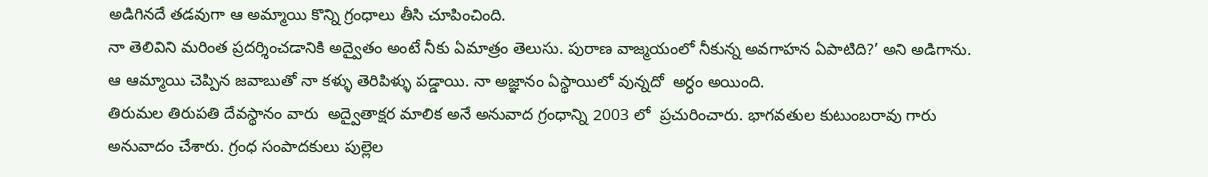అడిగినదే తడవుగా ఆ అమ్మాయి కొన్ని గ్రంధాలు తీసి చూపించింది.
నా తెలివిని మరింత ప్రదర్శించడానికి అద్వైతం అంటే నీకు ఏమాత్రం తెలుసు. పురాణ వాజ్మయంలో నీకున్న అవగాహన ఏపాటిది?’ అని అడిగాను.
ఆ ఆమ్మాయి చెప్పిన జవాబుతో నా కళ్ళు తెరిపిళ్ళు పడ్డాయి. నా అజ్ఞానం ఏస్థాయిలో వున్నదో  అర్ధం అయింది.
తిరుమల తిరుపతి దేవస్థానం వారు  అద్వైతాక్షర మాలిక అనే అనువాద గ్రంధాన్ని 2003 లో  ప్రచురించారు. భాగవతుల కుటుంబరావు గారు అనువాదం చేశారు. గ్రంధ సంపాదకులు పుల్లెల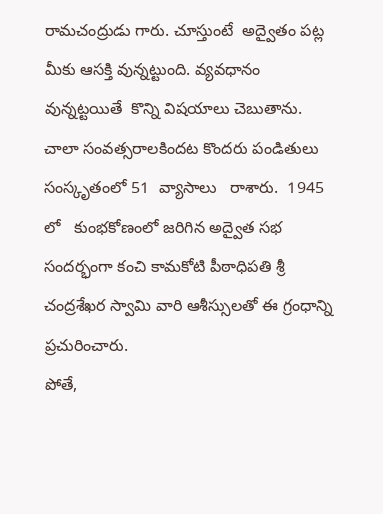రామచంద్రుడు గారు. చూస్తుంటే  అద్వైతం పట్ల మీకు ఆసక్తి వున్నట్టుంది. వ్యవధానం వున్నట్టయితే  కొన్ని విషయాలు చెబుతాను.
చాలా సంవత్సరాలకిందట కొందరు పండితులు సంస్కృతంలో 51  వ్యాసాలు   రాశారు.  1945 లో   కుంభకోణంలో జరిగిన అద్వైత సభ సందర్భంగా కంచి కామకోటి పీఠాధిపతి శ్రీ చంద్రశేఖర స్వామి వారి ఆశీస్సులతో ఈ గ్రంధాన్ని ప్రచురించారు.
పోతే,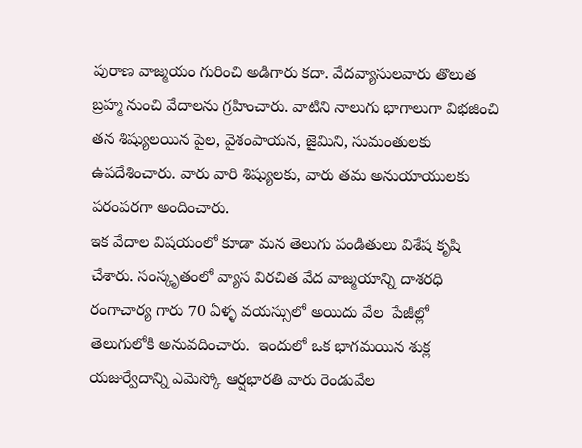పురాణ వాజ్మయం గురించి అడిగారు కదా. వేదవ్యాసులవారు తొలుత బ్రహ్మ నుంచి వేదాలను గ్రహించారు. వాటిని నాలుగు భాగాలుగా విభజించి తన శిష్యులయిన పైల, వైశంపాయన, జైమిని, సుమంతులకు ఉపదేశించారు. వారు వారి శిష్యులకు, వారు తమ అనుయాయులకు పరంపరగా అందించారు.
ఇక వేదాల విషయంలో కూడా మన తెలుగు పండితులు విశేష కృషి చేశారు. సంస్కృతంలో వ్యాస విరచిత వేద వాజ్మయాన్ని దాశరధి రంగాచార్య గారు 70 ఏళ్ళ వయస్సులో అయిదు వేల  పేజీల్లో  తెలుగులోకి అనువదించారు.  ఇందులో ఒక భాగమయిన శుక్ల యజుర్వేదాన్ని ఎమెస్కో ఆర్షభారతి వారు రెండువేల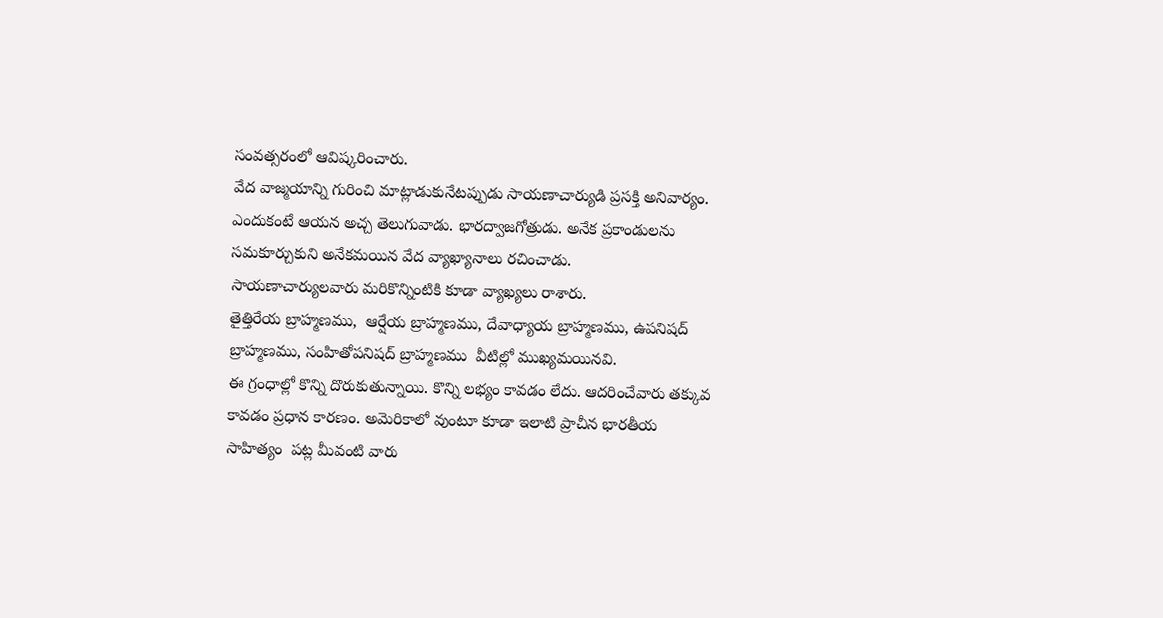సంవత్సరంలో ఆవిష్కరించారు.
వేద వాజ్మయాన్ని గురించి మాట్లాడుకునేటప్పుడు సాయణాచార్యుడి ప్రసక్తి అనివార్యం. ఎందుకంటే ఆయన అచ్చ తెలుగువాడు. భారద్వాజగోత్రుడు. అనేక ప్రకాండులను సమకూర్చుకుని అనేకమయిన వేద వ్యాఖ్యానాలు రచించాడు.
సాయణాచార్యులవారు మరికొన్నింటికి కూడా వ్యాఖ్యలు రాశారు.
తైత్తిరేయ బ్రాహ్మణము,  ఆర్షేయ బ్రాహ్మణము, దేవాధ్యాయ బ్రాహ్మణము, ఉపనిషద్ బ్రాహ్మణము, సంహితోపనిషద్ బ్రాహ్మణము  వీటిల్లో ముఖ్యమయినవి.
ఈ గ్రంధాల్లో కొన్ని దొరుకుతున్నాయి. కొన్ని లభ్యం కావడం లేదు. ఆదరించేవారు తక్కువ కావడం ప్రధాన కారణం. అమెరికాలో వుంటూ కూడా ఇలాటి ప్రాచీన భారతీయ  సాహిత్యం  పట్ల మీవంటి వారు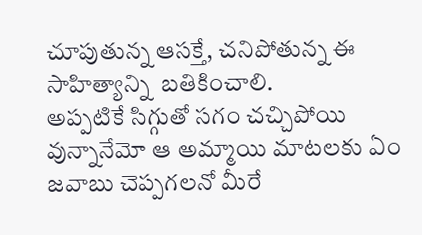చూపుతున్న ఆసక్తే, చనిపోతున్న ఈ సాహిత్యాన్ని  బతికించాలి.
అప్పటికే సిగ్గుతో సగం చచ్చిపోయి వున్నానేమో ఆ అమ్మాయి మాటలకు ఏం జవాబు చెప్పగలనో మీరే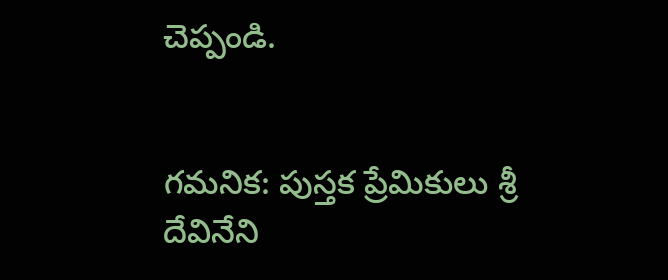చెప్పండి.


గమనిక: పుస్తక ప్రేమికులు శ్రీ దేవినేని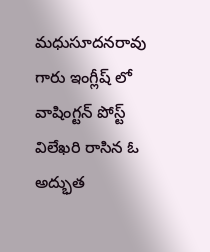మధుసూదనరావు గారు ఇంగ్లీష్ లో వాషింగ్టన్ పోస్ట్ విలేఖరి రాసిన ఓ అద్భుత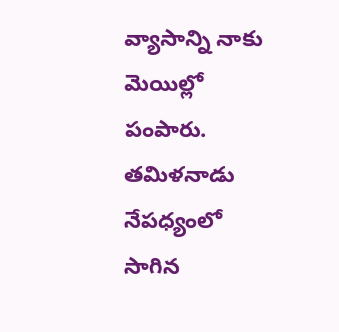వ్యాసాన్ని నాకు మెయిల్లో పంపారు. తమిళనాడు నేపధ్యంలో సాగిన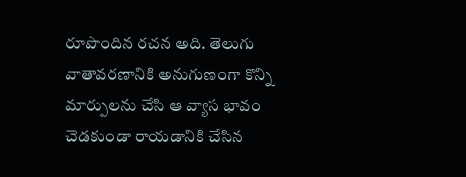రూపొందిన రచన అది. తెలుగు వాతావరణానికి అనుగుణంగా కొన్ని మార్పులను చేసి ఆ వ్యాస భావం చెడకుండా రాయడానికి చేసిన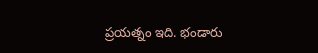ప్రయత్నం ఇది. భండారు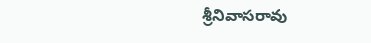శ్రీనివాసరావు